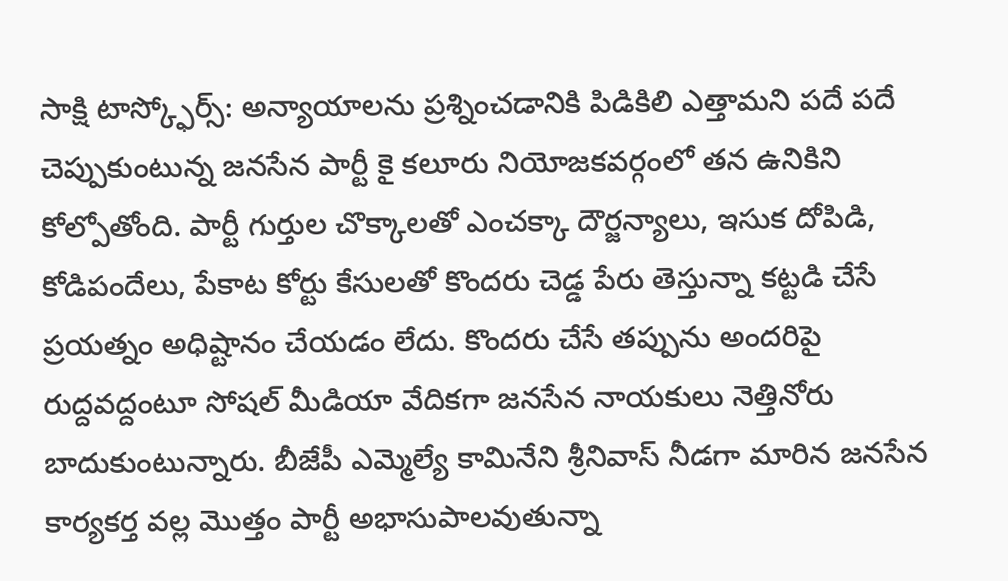సాక్షి టాస్క్ఫోర్స్: అన్యాయాలను ప్రశ్నించడానికి పిడికిలి ఎత్తామని పదే పదే చెప్పుకుంటున్న జనసేన పార్టీ కై కలూరు నియోజకవర్గంలో తన ఉనికిని కోల్పోతోంది. పార్టీ గుర్తుల చొక్కాలతో ఎంచక్కా దౌర్జన్యాలు, ఇసుక దోపిడి, కోడిపందేలు, పేకాట కోర్టు కేసులతో కొందరు చెడ్డ పేరు తెస్తున్నా కట్టడి చేసే ప్రయత్నం అధిష్టానం చేయడం లేదు. కొందరు చేసే తప్పును అందరిపై రుద్దవద్దంటూ సోషల్ మీడియా వేదికగా జనసేన నాయకులు నెత్తినోరు బాదుకుంటున్నారు. బీజేపీ ఎమ్మెల్యే కామినేని శ్రీనివాస్ నీడగా మారిన జనసేన కార్యకర్త వల్ల మొత్తం పార్టీ అభాసుపాలవుతున్నా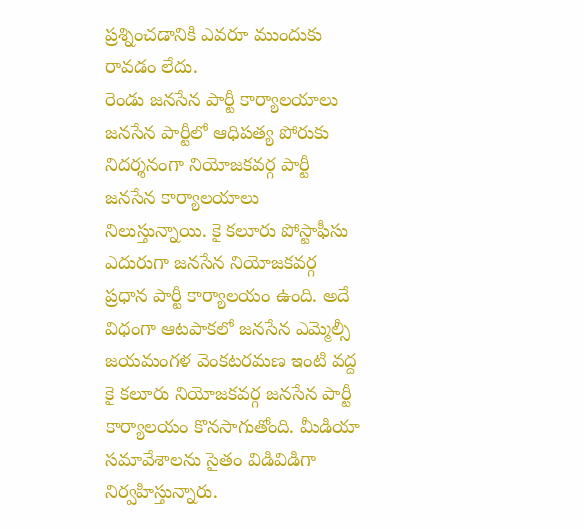ప్రశ్నించడానికి ఎవరూ ముందుకు రావడం లేదు.
రెండు జనసేన పార్టీ కార్యాలయాలు
జనసేన పార్టీలో ఆధిపత్య పోరుకు నిదర్శనంగా నియోజకవర్గ పార్టీ జనసేన కార్యాలయాలు నిలుస్తున్నాయి. కై కలూరు పోస్టాఫీసు ఎదురుగా జనసేన నియోజకవర్గ ప్రధాన పార్టీ కార్యాలయం ఉంది. అదే విధంగా ఆటపాకలో జనసేన ఎమ్మెల్సీ జయమంగళ వెంకటరమణ ఇంటి వద్ద కై కలూరు నియోజకవర్గ జనసేన పార్టీ కార్యాలయం కొనసాగుతోంది. మీడియా సమావేశాలను సైతం విడివిడిగా నిర్వహిస్తున్నారు.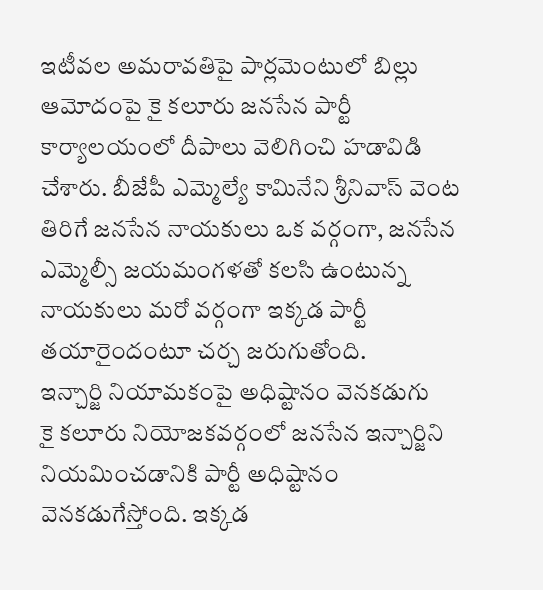ఇటీవల అమరావతిపై పార్లమెంటులో బిల్లు ఆమోదంపై కై కలూరు జనసేన పార్టీ కార్యాలయంలో దీపాలు వెలిగించి హడావిడి చేశారు. బీజేపీ ఎమ్మెల్యే కామినేని శ్రీనివాస్ వెంట తిరిగే జనసేన నాయకులు ఒక వర్గంగా, జనసేన ఎమ్మెల్సీ జయమంగళతో కలసి ఉంటున్న నాయకులు మరో వర్గంగా ఇక్కడ పార్టీ తయారైందంటూ చర్చ జరుగుతోంది.
ఇన్చార్జి నియామకంపై అధిష్టానం వెనకడుగు
కై కలూరు నియోజకవర్గంలో జనసేన ఇన్చార్జిని నియమించడానికి పార్టీ అధిష్టానం వెనకడుగేస్తోంది. ఇక్కడ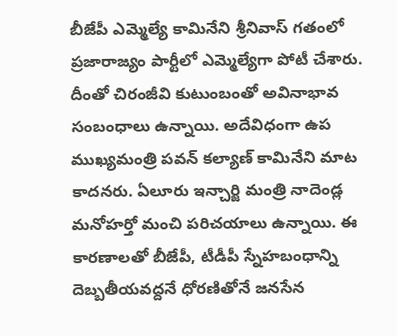బీజేపీ ఎమ్మెల్యే కామినేని శ్రీనివాస్ గతంలో ప్రజారాజ్యం పార్టీలో ఎమ్మెల్యేగా పోటీ చేశారు. దీంతో చిరంజీవి కుటుంబంతో అవినాభావ సంబంధాలు ఉన్నాయి. అదేవిధంగా ఉప ముఖ్యమంత్రి పవన్ కల్యాణ్ కామినేని మాట కాదనరు. ఏలూరు ఇన్చార్జి మంత్రి నాదెండ్ల మనోహర్తో మంచి పరిచయాలు ఉన్నాయి. ఈ కారణాలతో బీజేపీ, టీడీపీ స్నేహబంధాన్ని దెబ్బతీయవద్దనే ధోరణితోనే జనసేన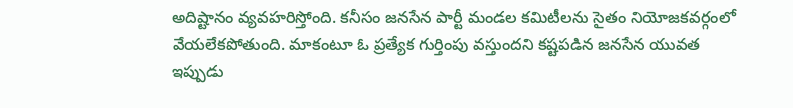అదిష్టానం వ్యవహరిస్తోంది. కనీసం జనసేన పార్టీ మండల కమిటీలను సైతం నియోజకవర్గంలో వేయలేకపోతుంది. మాకంటూ ఓ ప్రత్యేక గుర్తింపు వస్తుందని కష్టపడిన జనసేన యువత ఇప్పుడు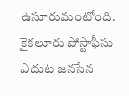ఉసూరుమంటోంది.
కైకలూరు పోస్టాఫీసు ఎదుట జనసేన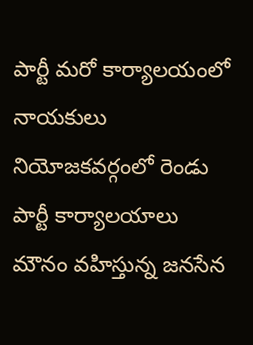పార్టీ మరో కార్యాలయంలో నాయకులు
నియోజకవర్గంలో రెండు పార్టీ కార్యాలయాలు
మౌనం వహిస్తున్న జనసేన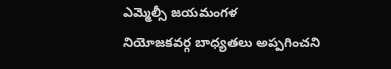ఎమ్మెల్సీ జయమంగళ
నియోజకవర్గ బాధ్యతలు అప్పగించని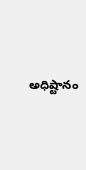అధిష్టానం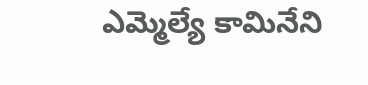ఎమ్మెల్యే కామినేని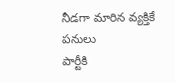నీడగా మారిన వ్యక్తికే పనులు
పార్టీకి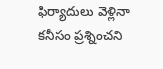ఫిర్యాదులు వెళ్లినా కనీసం ప్రశ్నించని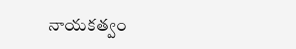నాయకత్వం